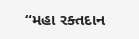“મહા રક્તદાન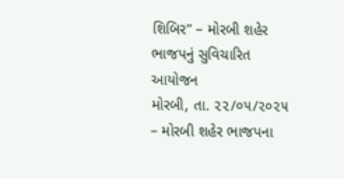શિબિર” – મોરબી શહેર ભાજપનું સુવિચારિત આયોજન
મોરબી, તા. ૨૨/૦૫/૨૦૨૫ – મોરબી શહેર ભાજપના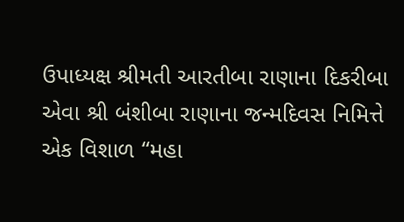ઉપાધ્યક્ષ શ્રીમતી આરતીબા રાણાના દિકરીબા એવા શ્રી બંશીબા રાણાના જન્મદિવસ નિમિત્તે એક વિશાળ “મહા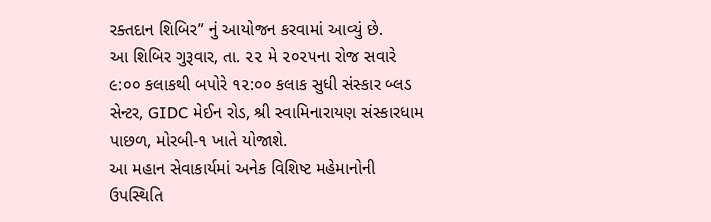રક્તદાન શિબિર” નું આયોજન કરવામાં આવ્યું છે.
આ શિબિર ગુરૂવાર, તા. ૨૨ મે ૨૦૨૫ના રોજ સવારે ૯:૦૦ કલાકથી બપોરે ૧૨:૦૦ કલાક સુધી સંસ્કાર બ્લડ સેન્ટર, GIDC મેઈન રોડ, શ્રી સ્વામિનારાયણ સંસ્કારધામ પાછળ, મોરબી-૧ ખાતે યોજાશે.
આ મહાન સેવાકાર્યમાં અનેક વિશિષ્ટ મહેમાનોની ઉપસ્થિતિ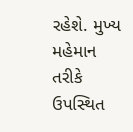રહેશે. મુખ્ય મહેમાન તરીકે ઉપસ્થિત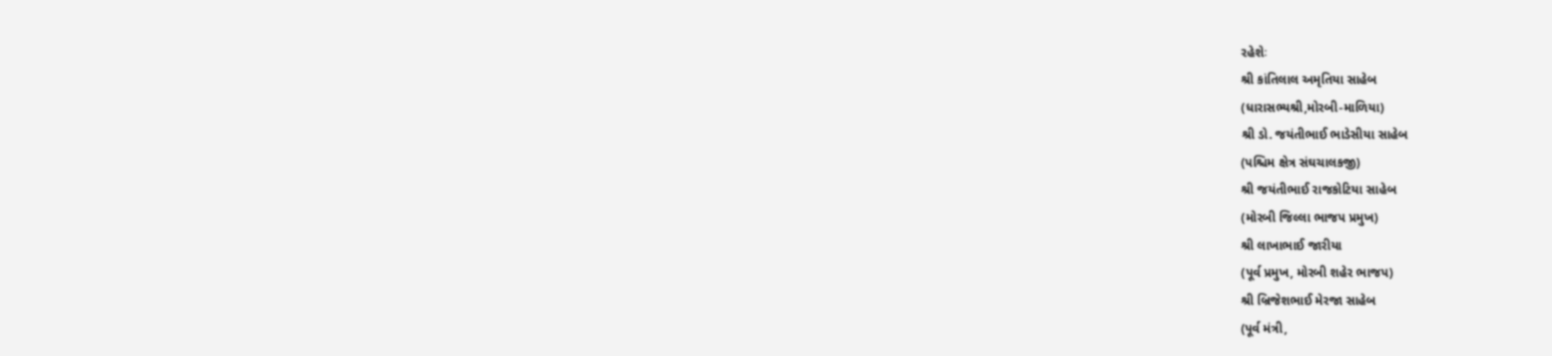રહેશેઃ
શ્રી કાંતિલાલ અમૃતિયા સાહેબ
(ધારાસભ્યશ્રી,મોરબી-માળિયા)
શ્રી ડો. જયંતીભાઈ ભાડેસીયા સાહેબ
(પશ્ચિમ ક્ષેત્ર સંઘચાલકજી)
શ્રી જયંતીભાઈ રાજકોટિયા સાહેબ
(મોરબી જિલ્લા ભાજપ પ્રમુખ)
શ્રી લાખાભાઈ જારીયા
(પૂર્વ પ્રમુખ, મોરબી શહેર ભાજપ)
શ્રી બ્રિજેશભાઈ મેરજા સાહેબ
(પૂર્વ મંત્રી,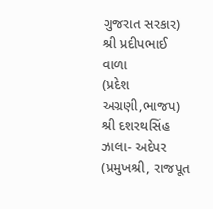ગુજરાત સરકાર)
શ્રી પ્રદીપભાઈ વાળા
(પ્રદેશ અગ્રણી,ભાજપ)
શ્રી દશરથસિંહ ઝાલા- અદેપર
(પ્રમુખશ્રી, રાજપૂત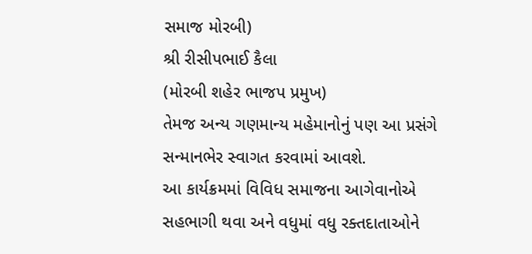સમાજ મોરબી)
શ્રી રીસીપભાઈ કૈલા
(મોરબી શહેર ભાજપ પ્રમુખ)
તેમજ અન્ય ગણમાન્ય મહેમાનોનું પણ આ પ્રસંગે સન્માનભેર સ્વાગત કરવામાં આવશે.
આ કાર્યક્રમમાં વિવિધ સમાજના આગેવાનોએ સહભાગી થવા અને વધુમાં વધુ રક્તદાતાઓને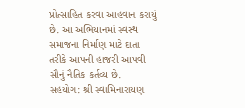પ્રોત્સાહિત કરવા આહવાન કરાયું છે. આ અભિયાનમાં સ્વસ્થ સમાજના નિર્માણ માટે દાતા તરીકે આપની હાજરી આપવી સૌનું નૈતિક કર્તવ્ય છે.
સહયોગ: શ્રી સ્વામિનારાયણ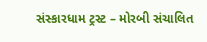સંસ્કારધામ ટ્રસ્ટ – મોરબી સંચાલિત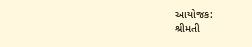આયોજક:
શ્રીમતી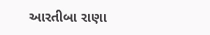આરતીબા રાણા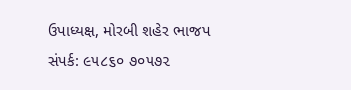ઉપાધ્યક્ષ, મોરબી શહેર ભાજપ
સંપર્ક: ૯૫૮૬૦ ૭૦૫૭૨